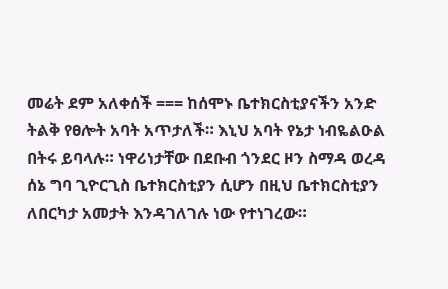መሬት ደም አለቀሰች === ከሰሞኑ ቤተክርስቲያናችን አንድ ትልቅ የፀሎት አባት አጥታለች። እኒህ አባት የኔታ ነብዬልዑል በትሩ ይባላሉ። ነዋሪነታቸው በደቡብ ጎንደር ዞን ስማዳ ወረዳ ሰኔ ግባ ጊዮርጊስ ቤተክርስቲያን ሲሆን በዚህ ቤተክርስቲያን ለበርካታ አመታት እንዳገለገሉ ነው የተነገረው።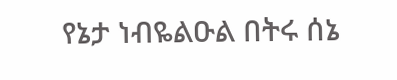የኔታ ነብዬልዑል በትሩ ሰኔ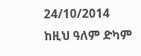24/10/2014 ከዚህ ዓለም ድካም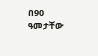በ90 ዓመታቸው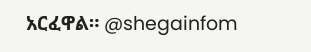አርፈዋል። @shegainfom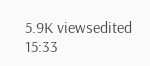5.9K viewsedited 15:33